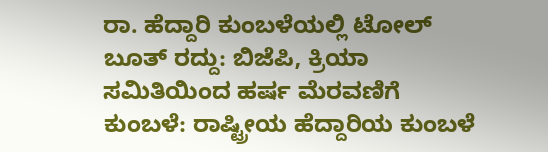ರಾ. ಹೆದ್ದಾರಿ ಕುಂಬಳೆಯಲ್ಲಿ ಟೋಲ್ ಬೂತ್ ರದ್ದು: ಬಿಜೆಪಿ, ಕ್ರಿಯಾ ಸಮಿತಿಯಿಂದ ಹರ್ಷ ಮೆರವಣಿಗೆ
ಕುಂಬಳೆ: ರಾಷ್ಟ್ರೀಯ ಹೆದ್ದಾರಿಯ ಕುಂಬಳೆ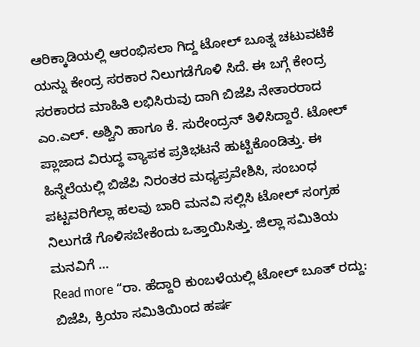ಆರಿಕ್ಕಾಡಿಯಲ್ಲಿ ಆರಂಭಿಸಲಾ ಗಿದ್ದ ಟೋಲ್ ಬೂತ್ನ ಚಟುವಟಿಕೆ ಯನ್ನು ಕೇಂದ್ರ ಸರಕಾರ ನಿಲುಗಡೆಗೊಳಿ ಸಿದೆ. ಈ ಬಗ್ಗೆ ಕೇಂದ್ರ ಸರಕಾರದ ಮಾಹಿತಿ ಲಭಿಸಿರುವು ದಾಗಿ ಬಿಜೆಪಿ ನೇತಾರರಾದ ಎಂ.ಎಲ್. ಅಶ್ವಿನಿ ಹಾಗೂ ಕೆ. ಸುರೇಂದ್ರನ್ ತಿಳಿಸಿದ್ದಾರೆ. ಟೋಲ್ ಪ್ಲಾಜಾದ ವಿರುದ್ಧ ವ್ಯಾಪಕ ಪ್ರತಿಭಟನೆ ಹುಟ್ಟಿಕೊಂಡಿತ್ತು. ಈ ಹಿನ್ನೆಲೆಯಲ್ಲಿ ಬಿಜೆಪಿ ನಿರಂತರ ಮಧ್ಯಪ್ರವೇಶಿಸಿ, ಸಂಬಂಧ ಪಟ್ಟವರಿಗೆಲ್ಲಾ ಹಲವು ಬಾರಿ ಮನವಿ ಸಲ್ಲಿಸಿ ಟೋಲ್ ಸಂಗ್ರಹ ನಿಲುಗಡೆ ಗೊಳಿಸಬೇಕೆಂದು ಒತ್ತಾಯಿಸಿತ್ತು. ಜಿಲ್ಲಾ ಸಮಿತಿಯ ಮನವಿಗೆ …
Read more “ರಾ. ಹೆದ್ದಾರಿ ಕುಂಬಳೆಯಲ್ಲಿ ಟೋಲ್ ಬೂತ್ ರದ್ದು: ಬಿಜೆಪಿ, ಕ್ರಿಯಾ ಸಮಿತಿಯಿಂದ ಹರ್ಷ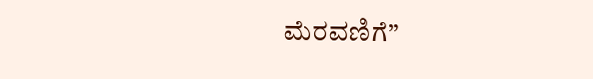ಮೆರವಣಿಗೆ”